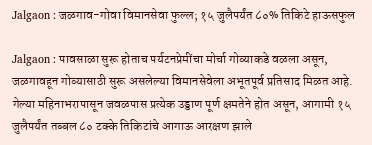Jalgaon : जळगाव-गोवा विमानसेवा फुल्ल; १५ जुलैपर्यंत ८०% तिकिटे हाऊसफुल

Jalgaon : पावसाळा सुरू होताच पर्यटनप्रेमींचा मोर्चा गोव्याकडे वळला असून, जळगावहून गोव्यासाठी सुरू असलेल्या विमानसेवेला अभूतपूर्व प्रतिसाद मिळत आहे. गेल्या महिनाभरापासून जवळपास प्रत्येक उड्डाण पूर्ण क्षमतेने होत असून, आगामी १५ जुलैपर्यंत तब्बल ८० टक्के तिकिटांचे आगाऊ आरक्षण झाले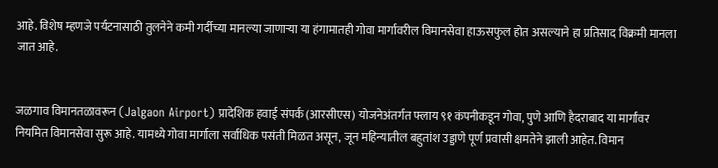आहे. विशेष म्हणजे पर्यटनासाठी तुलनेने कमी गर्दीच्या मानल्या जाणाऱ्या या हंगामातही गोवा मार्गावरील विमानसेवा हाऊसफुल होत असल्याने हा प्रतिसाद विक्रमी मानला जात आहे.


जळगाव विमानतळावरून (Jalgaon Airport) प्रादेशिक हवाई संपर्क (आरसीएस) योजनेअंतर्गत फ्लाय ९१ कंपनीकडून गोवा, पुणे आणि हैदराबाद या मार्गांवर नियमित विमानसेवा सुरू आहे. यामध्ये गोवा मार्गाला सर्वाधिक पसंती मिळत असून, जून महिन्यातील बहुतांश उड्डाणे पूर्ण प्रवासी क्षमतेने झाली आहेत. विमान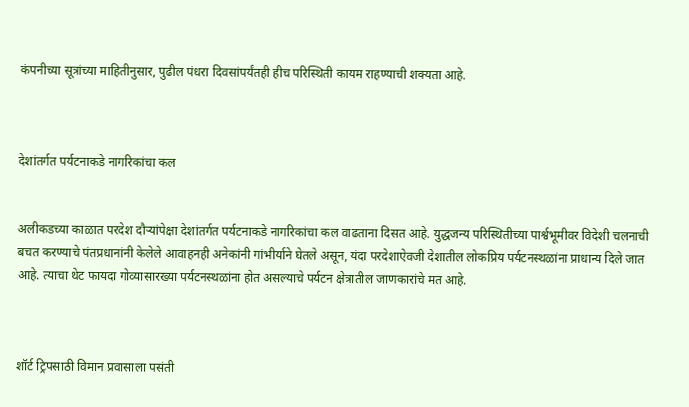कंपनीच्या सूत्रांच्या माहितीनुसार, पुढील पंधरा दिवसांपर्यंतही हीच परिस्थिती कायम राहण्याची शक्यता आहे.



देशांतर्गत पर्यटनाकडे नागरिकांचा कल


अलीकडच्या काळात परदेश दौऱ्यांपेक्षा देशांतर्गत पर्यटनाकडे नागरिकांचा कल वाढताना दिसत आहे. युद्धजन्य परिस्थितीच्या पार्श्वभूमीवर विदेशी चलनाची बचत करण्याचे पंतप्रधानांनी केलेले आवाहनही अनेकांनी गांभीर्याने घेतले असून, यंदा परदेशाऐवजी देशातील लोकप्रिय पर्यटनस्थळांना प्राधान्य दिले जात आहे. त्याचा थेट फायदा गोव्यासारख्या पर्यटनस्थळांना होत असल्याचे पर्यटन क्षेत्रातील जाणकारांचे मत आहे.



शॉर्ट ट्रिपसाठी विमान प्रवासाला पसंती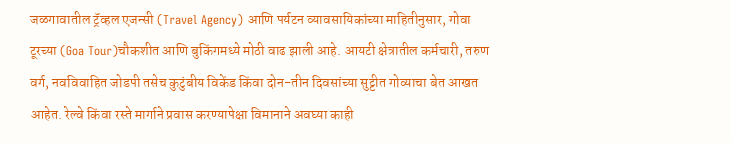जळगावातील ट्रॅव्हल एजन्सी (Travel Agency) आणि पर्यटन व्यावसायिकांच्या माहितीनुसार, गोवा टूरच्या (Goa Tour)चौकशीत आणि बुकिंगमध्ये मोठी वाढ झाली आहे. आयटी क्षेत्रातील कर्मचारी, तरुण वर्ग, नवविवाहित जोडपी तसेच कुटुंबीय विकेंड किंवा दोन-तीन दिवसांच्या सुट्टीत गोव्याचा बेत आखत आहेत. रेल्वे किंवा रस्ते मार्गाने प्रवास करण्यापेक्षा विमानाने अवघ्या काही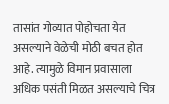तासांत गोव्यात पोहोचता येत असल्याने वेळेची मोठी बचत होत आहे. त्यामुळे विमान प्रवासाला अधिक पसंती मिळत असल्याचे चित्र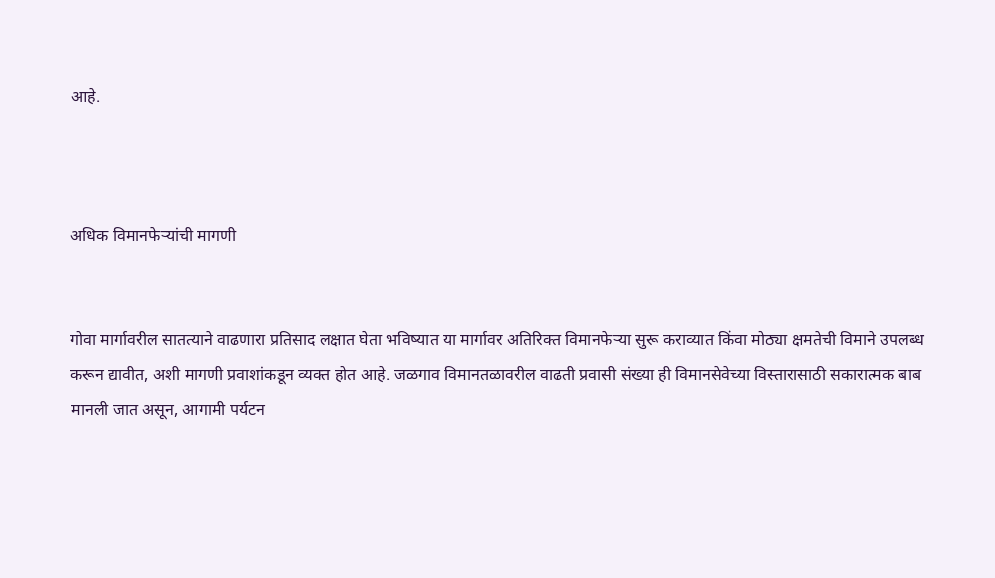आहे.



अधिक विमानफेऱ्यांची मागणी


गोवा मार्गावरील सातत्याने वाढणारा प्रतिसाद लक्षात घेता भविष्यात या मार्गावर अतिरिक्त विमानफेऱ्या सुरू कराव्यात किंवा मोठ्या क्षमतेची विमाने उपलब्ध करून द्यावीत, अशी मागणी प्रवाशांकडून व्यक्त होत आहे. जळगाव विमानतळावरील वाढती प्रवासी संख्या ही विमानसेवेच्या विस्तारासाठी सकारात्मक बाब मानली जात असून, आगामी पर्यटन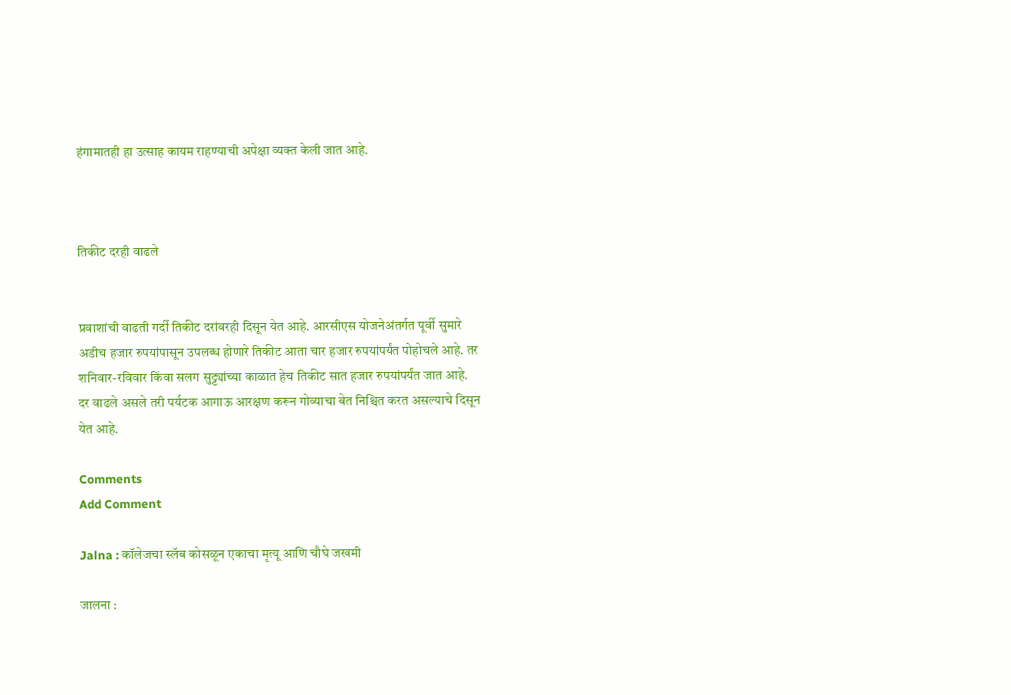हंगामातही हा उत्साह कायम राहण्याची अपेक्षा व्यक्त केली जात आहे.



तिकीट दरही वाढले


प्रवाशांची वाढती गर्दी तिकीट दरांवरही दिसून येत आहे. आरसीएस योजनेअंतर्गत पूर्वी सुमारे अडीच हजार रुपयांपासून उपलब्ध होणारे तिकीट आता चार हजार रुपयांपर्यंत पोहोचले आहे. तर शनिवार-रविवार किंवा सलग सुट्ट्यांच्या काळात हेच तिकीट सात हजार रुपयांपर्यंत जात आहे. दर वाढले असले तरी पर्यटक आगाऊ आरक्षण करून गोव्याचा बेत निश्चित करत असल्याचे दिसून येत आहे.

Comments
Add Comment

Jalna : कॉलेजचा स्लॅब कोसळून एकाचा मृत्यू आणि चौघे जखमी

जालना :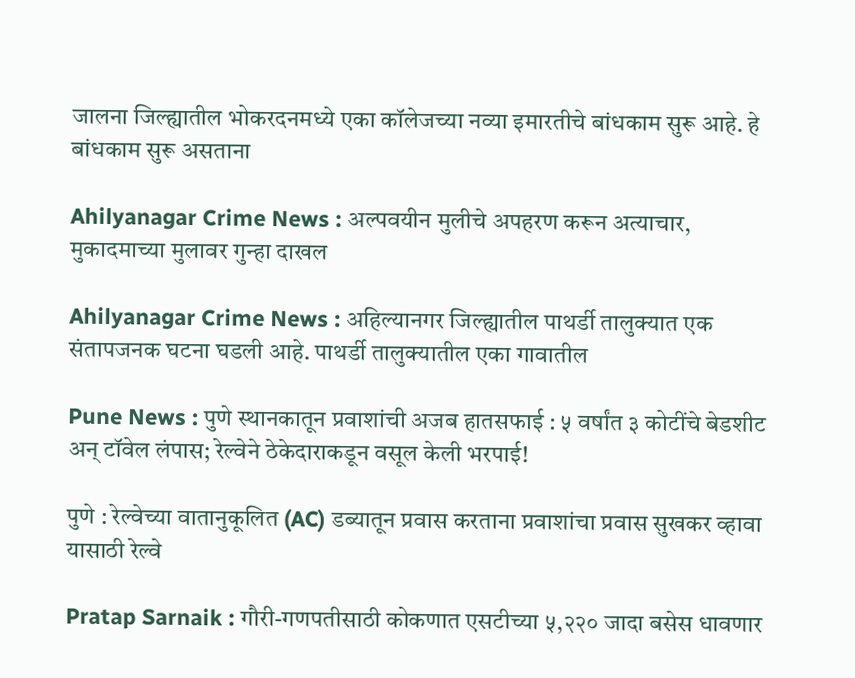जालना जिल्ह्यातील भोकरदनमध्ये एका कॉलेजच्या नव्या इमारतीचे बांधकाम सुरू आहे. हे बांधकाम सुरू असताना

Ahilyanagar Crime News : अल्पवयीन मुलीचे अपहरण करून अत्याचार, मुकादमाच्या मुलावर गुन्हा दाखल

Ahilyanagar Crime News : अहिल्यानगर जिल्ह्यातील पाथर्डी तालुक्यात एक संतापजनक घटना घडली आहे. पाथर्डी तालुक्यातील एका गावातील

Pune News : पुणे स्थानकातून प्रवाशांची अजब हातसफाई : ५ वर्षांत ३ कोटींचे बेडशीट अन् टॉवेल लंपास; रेल्वेने ठेकेदाराकडून वसूल केली भरपाई!

पुणे : रेल्वेच्या वातानुकूलित (AC) डब्यातून प्रवास करताना प्रवाशांचा प्रवास सुखकर व्हावा यासाठी रेल्वे

Pratap Sarnaik : गौरी-गणपतीसाठी कोकणात एसटीच्या ५,२२० जादा बसेस धावणार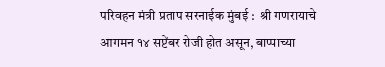परिवहन मंत्री प्रताप सरनाईक मुंबई :  श्री गणरायाचे आगमन १४ सप्टेंबर रोजी होत असून, बाप्पाच्या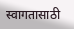स्वागतासाठी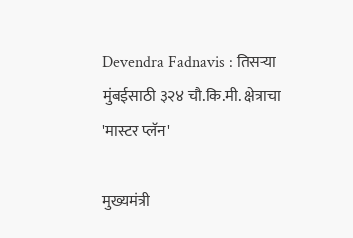Devendra Fadnavis : तिसऱ्या मुंबईसाठी ३२४ चौ.कि.मी. क्षेत्राचा 'मास्टर प्लॅन'

मुख्यमंत्री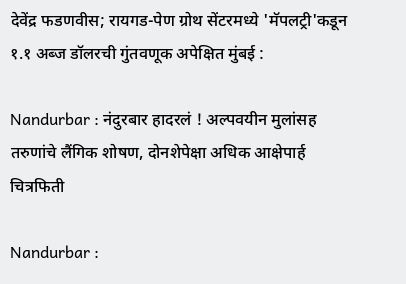देवेंद्र फडणवीस; रायगड-पेण ग्रोथ सेंटरमध्ये 'मॅपलट्री'कडून १.१ अब्ज डॉलरची गुंतवणूक अपेक्षित मुंबई :

Nandurbar : नंदुरबार हादरलं ! अल्पवयीन मुलांसह तरुणांचे लैंगिक शोषण, दोनशेपेक्षा अधिक आक्षेपार्ह चित्रफिती

Nandurbar :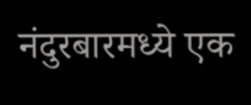नंदुरबारमध्ये एक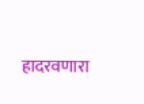हादरवणारा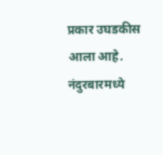प्रकार उघडकीस आला आहे. नंदुरबारमध्ये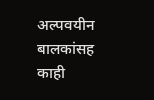अल्पवयीन बालकांसह काही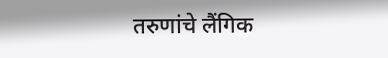तरुणांचे लैंगिक